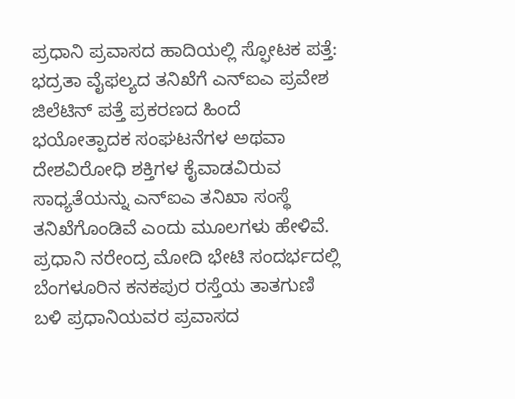ಪ್ರಧಾನಿ ಪ್ರವಾಸದ ಹಾದಿಯಲ್ಲಿ ಸ್ಫೋಟಕ ಪತ್ತೆ: ಭದ್ರತಾ ವೈಫಲ್ಯದ ತನಿಖೆಗೆ ಎನ್ಐಎ ಪ್ರವೇಶ
ಜಿಲೆಟಿನ್ ಪತ್ತೆ ಪ್ರಕರಣದ ಹಿಂದೆ ಭಯೋತ್ಪಾದಕ ಸಂಘಟನೆಗಳ ಅಥವಾ ದೇಶವಿರೋಧಿ ಶಕ್ತಿಗಳ ಕೈವಾಡವಿರುವ ಸಾಧ್ಯತೆಯನ್ನು ಎನ್ಐಎ ತನಿಖಾ ಸಂಸ್ಥೆ ತನಿಖೆಗೊಂಡಿವೆ ಎಂದು ಮೂಲಗಳು ಹೇಳಿವೆ.
ಪ್ರಧಾನಿ ನರೇಂದ್ರ ಮೋದಿ ಭೇಟಿ ಸಂದರ್ಭದಲ್ಲಿ ಬೆಂಗಳೂರಿನ ಕನಕಪುರ ರಸ್ತೆಯ ತಾತಗುಣಿ ಬಳಿ ಪ್ರಧಾನಿಯವರ ಪ್ರವಾಸದ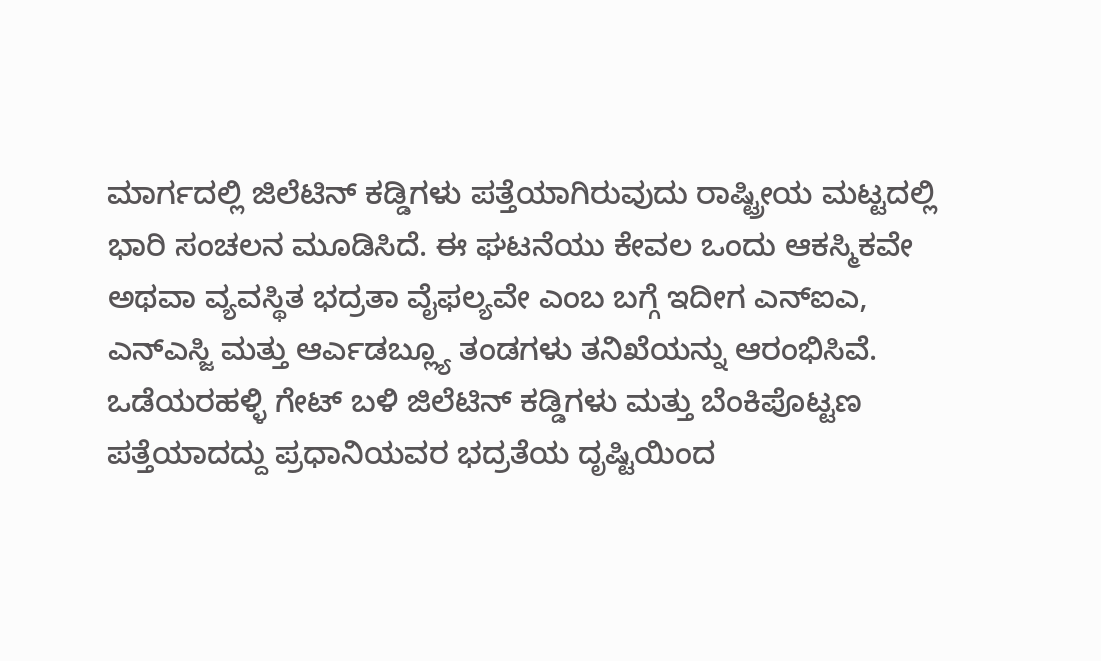ಮಾರ್ಗದಲ್ಲಿ ಜಿಲೆಟಿನ್ ಕಡ್ಡಿಗಳು ಪತ್ತೆಯಾಗಿರುವುದು ರಾಷ್ಟ್ರೀಯ ಮಟ್ಟದಲ್ಲಿ ಭಾರಿ ಸಂಚಲನ ಮೂಡಿಸಿದೆ. ಈ ಘಟನೆಯು ಕೇವಲ ಒಂದು ಆಕಸ್ಮಿಕವೇ ಅಥವಾ ವ್ಯವಸ್ಥಿತ ಭದ್ರತಾ ವೈಫಲ್ಯವೇ ಎಂಬ ಬಗ್ಗೆ ಇದೀಗ ಎನ್ಐಎ, ಎನ್ಎಸ್ಜಿ ಮತ್ತು ಆರ್ಎಡಬ್ಲ್ಯೂ ತಂಡಗಳು ತನಿಖೆಯನ್ನು ಆರಂಭಿಸಿವೆ.
ಒಡೆಯರಹಳ್ಳಿ ಗೇಟ್ ಬಳಿ ಜಿಲೆಟಿನ್ ಕಡ್ಡಿಗಳು ಮತ್ತು ಬೆಂಕಿಪೊಟ್ಟಣ ಪತ್ತೆಯಾದದ್ದು ಪ್ರಧಾನಿಯವರ ಭದ್ರತೆಯ ದೃಷ್ಟಿಯಿಂದ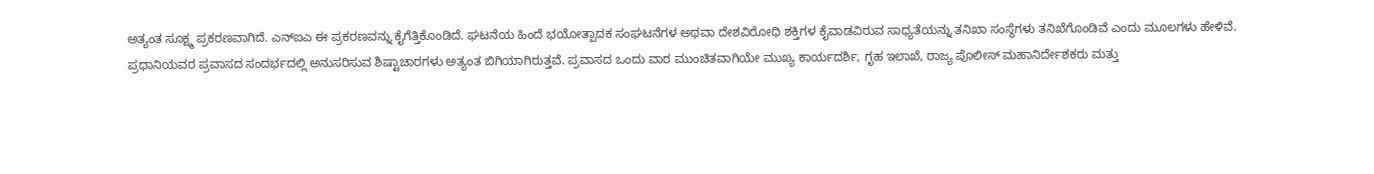ಅತ್ಯಂತ ಸೂಕ್ಷ್ಮ ಪ್ರಕರಣವಾಗಿದೆ. ಎನ್ಐಎ ಈ ಪ್ರಕರಣವನ್ನು ಕೈಗೆತ್ತಿಕೊಂಡಿದೆ. ಘಟನೆಯ ಹಿಂದೆ ಭಯೋತ್ಪಾದಕ ಸಂಘಟನೆಗಳ ಅಥವಾ ದೇಶವಿರೋಧಿ ಶಕ್ತಿಗಳ ಕೈವಾಡವಿರುವ ಸಾಧ್ಯತೆಯನ್ನು ತನಿಖಾ ಸಂಸ್ಥೆಗಳು ತನಿಖೆಗೊಂಡಿವೆ ಎಂದು ಮೂಲಗಳು ಹೇಳಿವೆ.
ಪ್ರಧಾನಿಯವರ ಪ್ರವಾಸದ ಸಂದರ್ಭದಲ್ಲಿ ಅನುಸರಿಸುವ ಶಿಷ್ಟಾಚಾರಗಳು ಅತ್ಯಂತ ಬಿಗಿಯಾಗಿರುತ್ತವೆ. ಪ್ರವಾಸದ ಒಂದು ವಾರ ಮುಂಚಿತವಾಗಿಯೇ ಮುಖ್ಯ ಕಾರ್ಯದರ್ಶಿ, ಗೃಹ ಇಲಾಖೆ, ರಾಜ್ಯ ಪೊಲೀಸ್ ಮಹಾನಿರ್ದೇಶಕರು ಮತ್ತು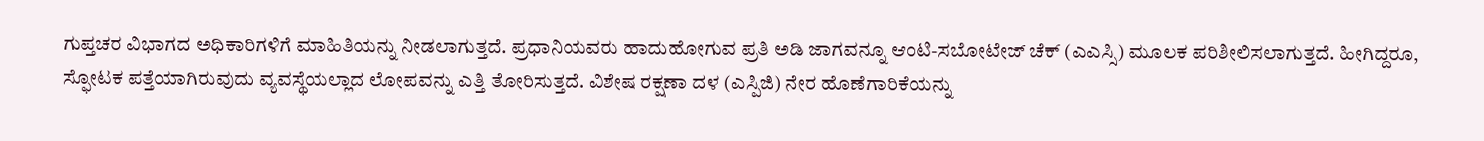ಗುಪ್ತಚರ ವಿಭಾಗದ ಅಧಿಕಾರಿಗಳಿಗೆ ಮಾಹಿತಿಯನ್ನು ನೀಡಲಾಗುತ್ತದೆ. ಪ್ರಧಾನಿಯವರು ಹಾದುಹೋಗುವ ಪ್ರತಿ ಅಡಿ ಜಾಗವನ್ನೂ ಆಂಟಿ-ಸಬೋಟೇಜ್ ಚೆಕ್ (ಎಎಸ್ಸಿ) ಮೂಲಕ ಪರಿಶೀಲಿಸಲಾಗುತ್ತದೆ. ಹೀಗಿದ್ದರೂ, ಸ್ಫೋಟಕ ಪತ್ತೆಯಾಗಿರುವುದು ವ್ಯವಸ್ಥೆಯಲ್ಲಾದ ಲೋಪವನ್ನು ಎತ್ತಿ ತೋರಿಸುತ್ತದೆ. ವಿಶೇಷ ರಕ್ಷಣಾ ದಳ (ಎಸ್ಪಿಜಿ) ನೇರ ಹೊಣೆಗಾರಿಕೆಯನ್ನು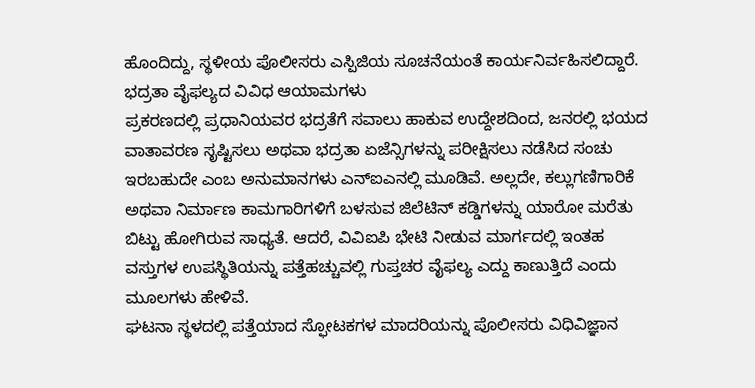ಹೊಂದಿದ್ದು, ಸ್ಥಳೀಯ ಪೊಲೀಸರು ಎಸ್ಪಿಜಿಯ ಸೂಚನೆಯಂತೆ ಕಾರ್ಯನಿರ್ವಹಿಸಲಿದ್ದಾರೆ.
ಭದ್ರತಾ ವೈಫಲ್ಯದ ವಿವಿಧ ಆಯಾಮಗಳು
ಪ್ರಕರಣದಲ್ಲಿ ಪ್ರಧಾನಿಯವರ ಭದ್ರತೆಗೆ ಸವಾಲು ಹಾಕುವ ಉದ್ದೇಶದಿಂದ, ಜನರಲ್ಲಿ ಭಯದ ವಾತಾವರಣ ಸೃಷ್ಟಿಸಲು ಅಥವಾ ಭದ್ರತಾ ಏಜೆನ್ಸಿಗಳನ್ನು ಪರೀಕ್ಷಿಸಲು ನಡೆಸಿದ ಸಂಚು ಇರಬಹುದೇ ಎಂಬ ಅನುಮಾನಗಳು ಎನ್ಐಎನಲ್ಲಿ ಮೂಡಿವೆ. ಅಲ್ಲದೇ, ಕಲ್ಲುಗಣಿಗಾರಿಕೆ ಅಥವಾ ನಿರ್ಮಾಣ ಕಾಮಗಾರಿಗಳಿಗೆ ಬಳಸುವ ಜಿಲೆಟಿನ್ ಕಡ್ಡಿಗಳನ್ನು ಯಾರೋ ಮರೆತು ಬಿಟ್ಟು ಹೋಗಿರುವ ಸಾಧ್ಯತೆ. ಆದರೆ, ವಿವಿಐಪಿ ಭೇಟಿ ನೀಡುವ ಮಾರ್ಗದಲ್ಲಿ ಇಂತಹ ವಸ್ತುಗಳ ಉಪಸ್ಥಿತಿಯನ್ನು ಪತ್ತೆಹಚ್ಚುವಲ್ಲಿ ಗುಪ್ತಚರ ವೈಫಲ್ಯ ಎದ್ದು ಕಾಣುತ್ತಿದೆ ಎಂದು ಮೂಲಗಳು ಹೇಳಿವೆ.
ಘಟನಾ ಸ್ಥಳದಲ್ಲಿ ಪತ್ತೆಯಾದ ಸ್ಫೋಟಕಗಳ ಮಾದರಿಯನ್ನು ಪೊಲೀಸರು ವಿಧಿವಿಜ್ಞಾನ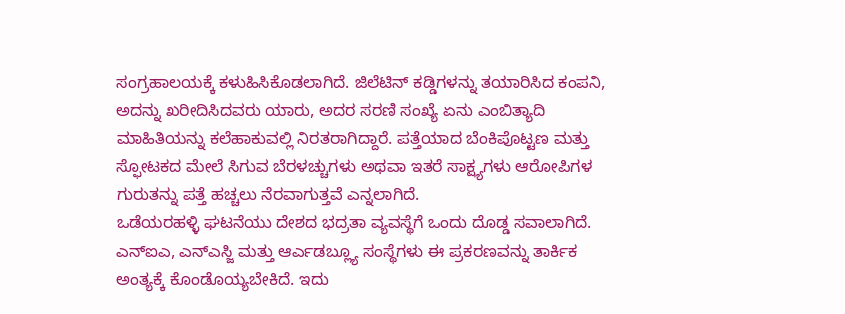ಸಂಗ್ರಹಾಲಯಕ್ಕೆ ಕಳುಹಿಸಿಕೊಡಲಾಗಿದೆ. ಜಿಲೆಟಿನ್ ಕಡ್ಡಿಗಳನ್ನು ತಯಾರಿಸಿದ ಕಂಪನಿ, ಅದನ್ನು ಖರೀದಿಸಿದವರು ಯಾರು, ಅದರ ಸರಣಿ ಸಂಖ್ಯೆ ಏನು ಎಂಬಿತ್ಯಾದಿ ಮಾಹಿತಿಯನ್ನು ಕಲೆಹಾಕುವಲ್ಲಿ ನಿರತರಾಗಿದ್ದಾರೆ. ಪತ್ತೆಯಾದ ಬೆಂಕಿಪೊಟ್ಟಣ ಮತ್ತು ಸ್ಫೋಟಕದ ಮೇಲೆ ಸಿಗುವ ಬೆರಳಚ್ಚುಗಳು ಅಥವಾ ಇತರೆ ಸಾಕ್ಷ್ಯಗಳು ಆರೋಪಿಗಳ ಗುರುತನ್ನು ಪತ್ತೆ ಹಚ್ಚಲು ನೆರವಾಗುತ್ತವೆ ಎನ್ನಲಾಗಿದೆ.
ಒಡೆಯರಹಳ್ಳಿ ಘಟನೆಯು ದೇಶದ ಭದ್ರತಾ ವ್ಯವಸ್ಥೆಗೆ ಒಂದು ದೊಡ್ಡ ಸವಾಲಾಗಿದೆ. ಎನ್ಐಎ, ಎನ್ಎಸ್ಜಿ ಮತ್ತು ಆರ್ಎಡಬ್ಲ್ಯೂ ಸಂಸ್ಥೆಗಳು ಈ ಪ್ರಕರಣವನ್ನು ತಾರ್ಕಿಕ ಅಂತ್ಯಕ್ಕೆ ಕೊಂಡೊಯ್ಯಬೇಕಿದೆ. ಇದು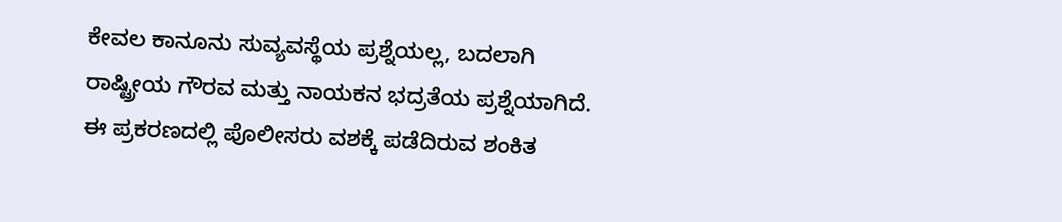ಕೇವಲ ಕಾನೂನು ಸುವ್ಯವಸ್ಥೆಯ ಪ್ರಶ್ನೆಯಲ್ಲ, ಬದಲಾಗಿ ರಾಷ್ಟ್ರೀಯ ಗೌರವ ಮತ್ತು ನಾಯಕನ ಭದ್ರತೆಯ ಪ್ರಶ್ನೆಯಾಗಿದೆ.
ಈ ಪ್ರಕರಣದಲ್ಲಿ ಪೊಲೀಸರು ವಶಕ್ಕೆ ಪಡೆದಿರುವ ಶಂಕಿತ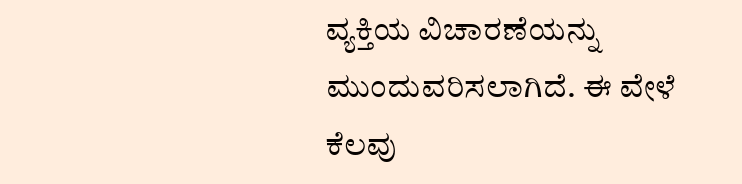ವ್ಯಕ್ತಿಯ ವಿಚಾರಣೆಯನ್ನು ಮುಂದುವರಿಸಲಾಗಿದೆ. ಈ ವೇಳೆ ಕೆಲವು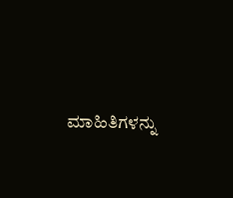ಮಾಹಿತಿಗಳನ್ನು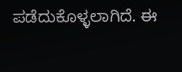ಪಡೆದುಕೊಳ್ಳಲಾಗಿದೆ. ಈ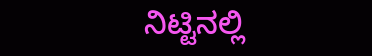ನಿಟ್ಟಿನಲ್ಲಿ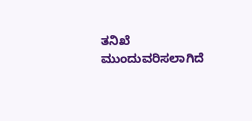ತನಿಖೆ ಮುಂದುವರಿಸಲಾಗಿದೆ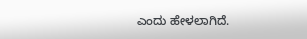ಎಂದು ಹೇಳಲಾಗಿದೆ.